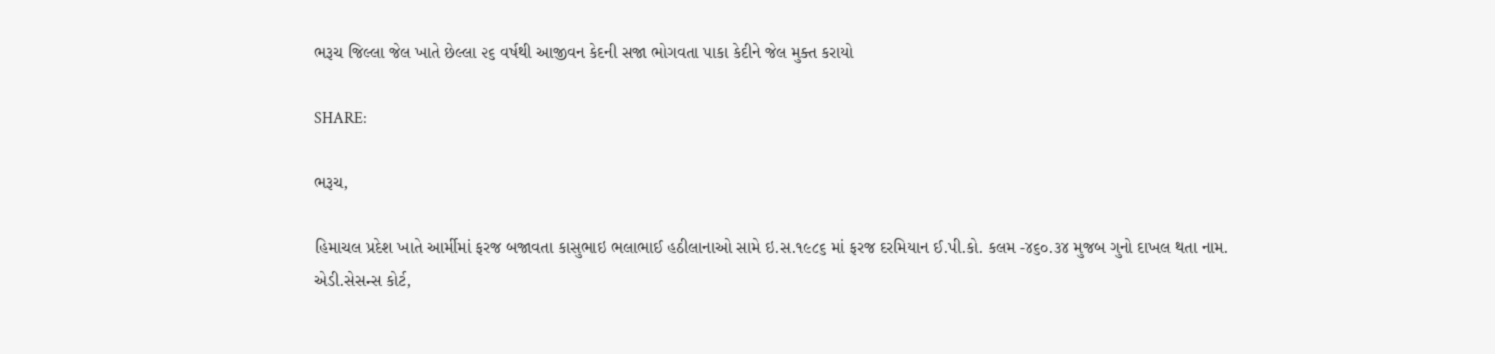ભરૂચ જિલ્લા જેલ ખાતે છેલ્લા ૨૬ વર્ષથી આજીવન કેદની સજા ભોગવતા પાકા કેદીને જેલ મુક્ત કરાયો

SHARE:

ભરૂચ,

હિમાચલ પ્રદેશ ખાતે આર્મીમાં ફરજ બજાવતા કાસુભાઇ ભલાભાઈ હઠીલાનાઓ સામે ઇ.સ.૧૯૮૬ માં ફરજ દરમિયાન ઈ.પી.કો. કલમ -૪૬૦.૩૪ મુજબ ગુનો દાખલ થતા નામ. એડી.સેસન્સ કોર્ટ,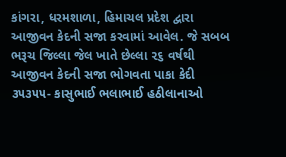કાંગરા, ધરમશાળા, હિમાચલ પ્રદેશ દ્વારા આજીવન કેદની સજા કરવામાં આવેલ. જે સબબ ભરૂચ જિલ્લા જેલ ખાતે છેલ્લા ૨૬ વર્ષથી આજીવન કેદની સજા ભોગવતા પાકા કેદી ૩૫૩૫૫- કાસુભાઈ ભલાભાઈ હઠીલાનાઓ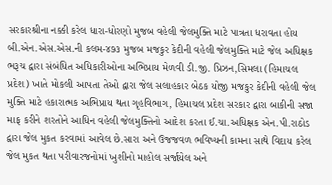સરકારશ્રીના નક્કી કરેલ ધારા-ધોરણો મુજબ વહેલી જેલમુક્તિ માટે પાત્રતા ધરાવતા હોય બી.એન.એસ.એસ.ની કલમ-૪૭૩ મુજબ મજકુર કેદીની વહેલી જેલમુક્તિ માટે જેલ અધિક્ષક ભરૂચ દ્વારા સંબંધિત અધિકારીઓના અભિપ્રાય મેળવી ડી.જી. પ્રિઝન,સિમલા (હિમાચલ પ્રદેશ) ખાતે મોકલી આપતા તેઓ દ્વારા જેલ સલાહકાર બેઠક યોજી મજકુર કેદીની વહેલી જેલ મુક્તિ માટે હકારાત્મક અભિપ્રાય થતા ગૃહવિભાગ, હિમાચલ પ્રદેશ સરકાર દ્વારા બાકીની સજા માફ કરીને શરતોને આધિન વહેલી જેલમુક્તિનો આદેશ કરતા ઈ.ચા.અધિક્ષક એન.પી.રાઠોડ દ્વારા જેલ મુકત કરવામાં આવેલ છે.સારા અને ઉજજવળ ભવિષ્યની કામના સાથે વિદાય કરેલ જેલ મુકત થતા પરીવારજનોમાં ખુશીનો માહોલ સર્જાયેલ અને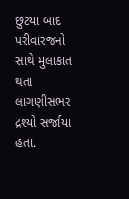છુટયા બાદ પરીવારજનો સાથે મુલાકાત થતા લાગણીસભર દ્રશ્યો સર્જાયા હતા.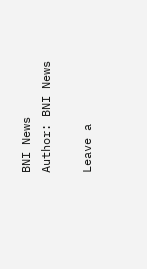BNI News
Author: BNI News

Leave a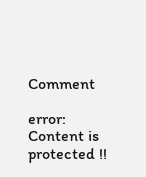Comment

error: Content is protected !!